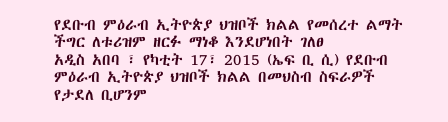የደቡብ ምዕራብ ኢትዮጵያ ህዝቦች ክልል የመሰረተ ልማት ችግር ለቱሪዝም ዘርፉ ማነቆ እንደሆነበት ገለፀ
አዲስ አበባ ፣ የካቲት 17፣ 2015 (ኤፍ ቢ ሲ) የደቡብ ምዕራብ ኢትዮጵያ ህዝቦች ክልል በመህስብ ስፍራዎች የታደለ ቢሆንም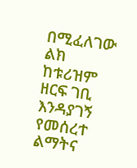በሚፈለገው ልክ ከቱሪዝም ዘርፍ ገቢ እንዳያገኝ የመሰረተ ልማትና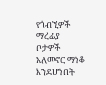የጎብኚዎች ማረፊያ ቦታዎች አለመኖር ማነቆ እንደሆነበት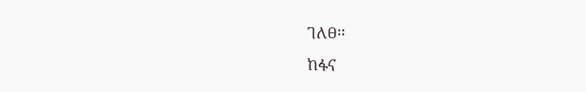ገለፀ፡፡
ከፋና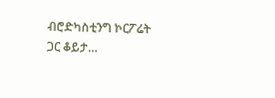ብሮድካስቲንግ ኮርፖሬት ጋር ቆይታ…